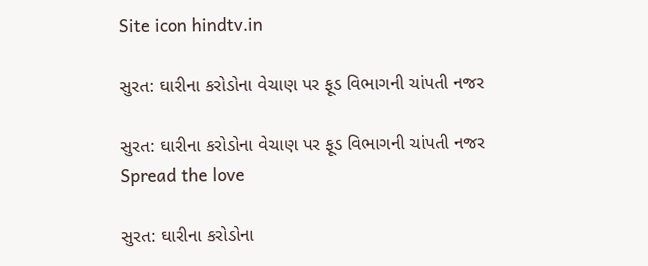Site icon hindtv.in

સુરત: ઘારીના કરોડોના વેચાણ પર ફૂડ વિભાગની ચાંપતી નજર

સુરત: ઘારીના કરોડોના વેચાણ પર ફૂડ વિભાગની ચાંપતી નજર
Spread the love

સુરત: ઘારીના કરોડોના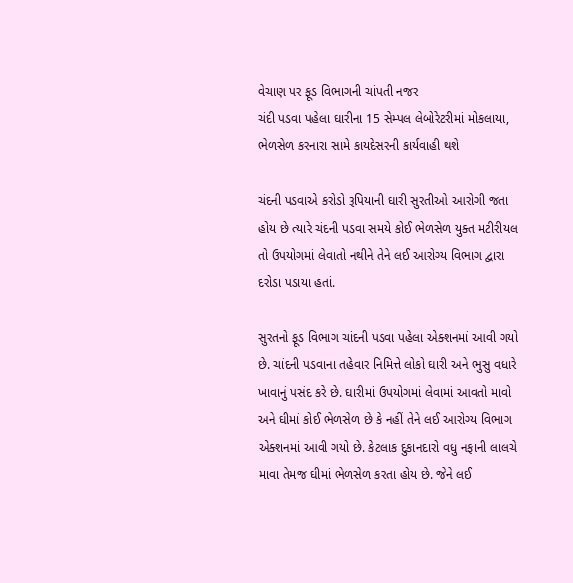વેચાણ પર ફૂડ વિભાગની ચાંપતી નજર
ચંદી પડવા પહેલા ઘારીના 15 સેમ્પલ લેબોરેટરીમાં મોકલાયા,
ભેળસેળ કરનારા સામે કાયદેસરની કાર્યવાહી થશે

ચંદની પડવાએ કરોડો રૂપિયાની ઘારી સુરતીઓ આરોગી જતા હોય છે ત્યારે ચંદની પડવા સમયે કોઈ ભેળસેળ યુક્ત મટીરીયલ તો ઉપયોગમાં લેવાતો નથીને તેને લઈ આરોગ્ય વિભાગ દ્વારા દરોડા પડાયા હતાં.

સુરતનો ફૂડ વિભાગ ચાંદની પડવા પહેલા એક્શનમાં આવી ગયો છે. ચાંદની પડવાના તહેવાર નિમિત્તે લોકો ઘારી અને ભુસુ વધારે ખાવાનું પસંદ કરે છે. ઘારીમાં ઉપયોગમાં લેવામાં આવતો માવો અને ઘીમાં કોઈ ભેળસેળ છે કે નહીં તેને લઈ આરોગ્ય વિભાગ એક્શનમાં આવી ગયો છે. કેટલાક દુકાનદારો વધુ નફાની લાલચે માવા તેમજ ઘીમાં ભેળસેળ કરતા હોય છે. જેને લઈ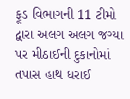ફૂડ વિભાગની 11 ટીમો દ્વારા અલગ અલગ જગ્યા પર મીઠાઈની દુકાનોમાં તપાસ હાથ ધરાઈ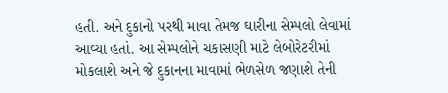હતી. અને દુકાનો પરથી માવા તેમજ ઘારીના સેમ્પલો લેવામાં આવ્યા હતાં. આ સેમ્પલોને ચકાસણી માટે લેબોરેટરીમાં મોકલાશે અને જે દુકાનના માવામાં ભેળસેળ જણાશે તેની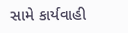સામે કાર્યવાહી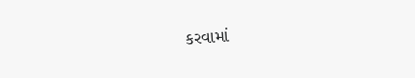કરવામાં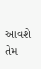આવશે તેમ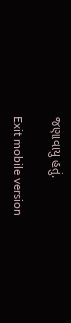જણાવાયુ હતું.

Exit mobile version